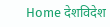Home देशविदेश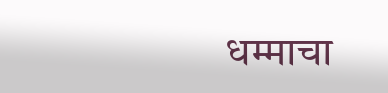धम्माचा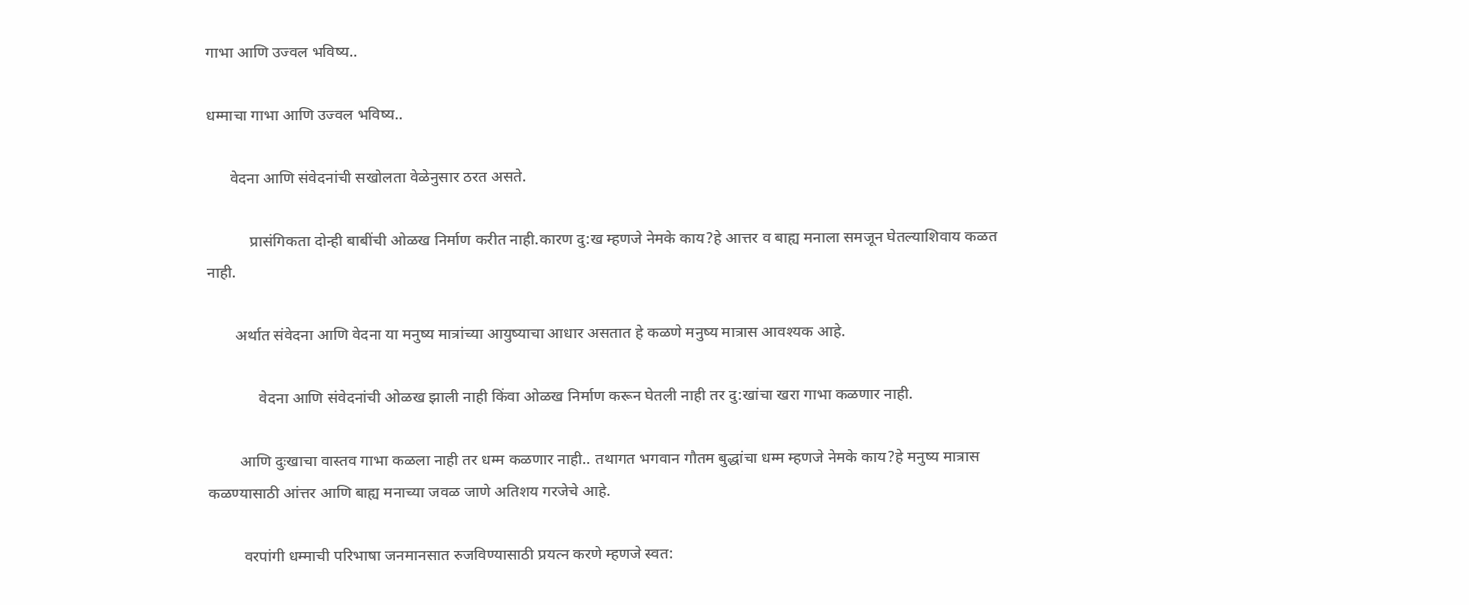गाभा आणि उज्वल भविष्य..

धम्माचा गाभा आणि उज्वल भविष्य..

      वेदना आणि संवेदनांची सखोलता वेळेनुसार ठरत असते.

           प्रासंगिकता दोन्ही बाबींची ओळख निर्माण करीत नाही.कारण दु:ख म्हणजे नेमके काय?हे आत्तर व बाह्य मनाला समजून घेतल्याशिवाय कळत नाही.

       अर्थात संवेदना आणि वेदना या मनुष्य मात्रांच्या आयुष्याचा आधार असतात हे कळणे मनुष्य मात्रास आवश्यक आहे.

             वेदना आणि संवेदनांची ओळख झाली नाही किंवा ओळख निर्माण करून घेतली नाही तर दु:खांचा खरा गाभा कळणार नाही.

        आणि दुःखाचा वास्तव गाभा कळला नाही तर धम्म कळणार नाही.. तथागत भगवान गौतम बुद्धांचा धम्म म्हणजे नेमके काय?हे मनुष्य मात्रास कळण्यासाठी आंत्तर आणि बाह्य मनाच्या जवळ जाणे अतिशय गरजेचे आहे.

         वरपांगी धम्माची परिभाषा जनमानसात रुजविण्यासाठी प्रयत्न करणे म्हणजे स्वत: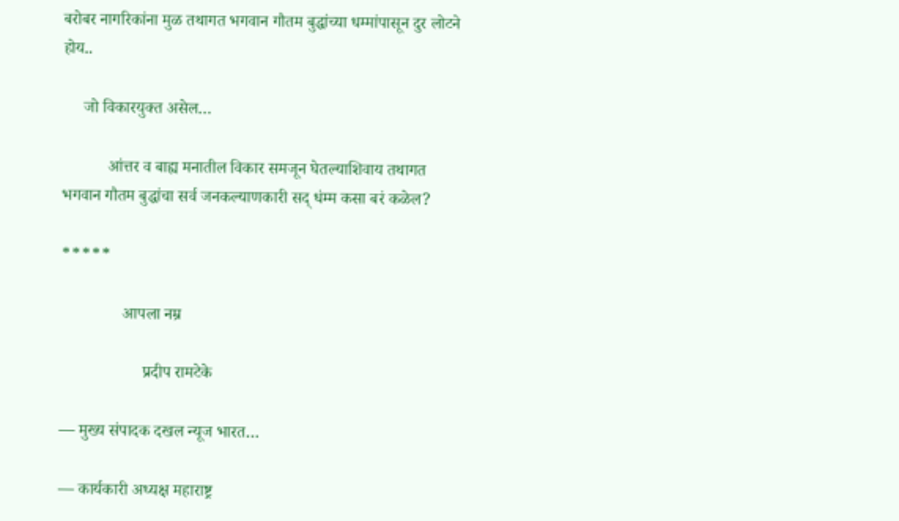बरोबर नागरिकांना मुळ तथागत भगवान गौतम बुद्धांच्या धम्मांपासून दुर लोटने होय..

     जो विकारयुक्त असेल…

           आंत्तर व बाह्य मनातील विकार समजून घेतल्याशिवाय तथागत भगवान गौतम बुद्धांचा सर्व जनकल्याणकारी सद् धंम्म कसा बरं कळेल?

*****

               आपला नम्र

                    प्रदीप रामटेके

— मुख्य संपादक दखल न्यूज भारत…

— कार्यकारी अध्यक्ष महाराष्ट्र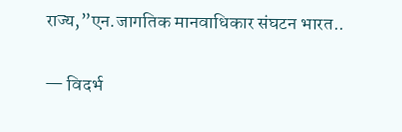राज्य,”एन.जागतिक मानवाधिकार संघटन भारत..

— विदर्भ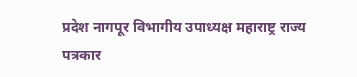प्रदेश नागपूर विभागीय उपाध्यक्ष महाराष्ट्र राज्य पत्रकार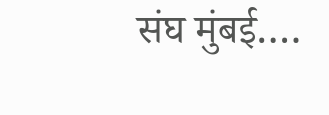संघ मुंबई….